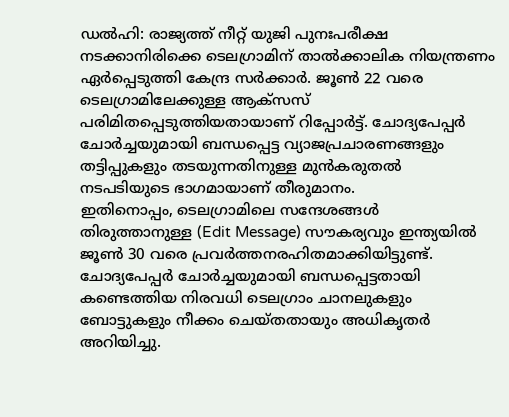ഡൽഹി: രാജ്യത്ത് നീറ്റ് യുജി പുനഃപരീക്ഷ നടക്കാനിരിക്കെ ടെലഗ്രാമിന് താൽക്കാലിക നിയന്ത്രണം ഏർപ്പെടുത്തി കേന്ദ്ര സർക്കാർ. ജൂൺ 22 വരെ ടെലഗ്രാമിലേക്കുള്ള ആക്സസ് പരിമിതപ്പെടുത്തിയതായാണ് റിപ്പോർട്ട്. ചോദ്യപേപ്പർ ചോർച്ചയുമായി ബന്ധപ്പെട്ട വ്യാജപ്രചാരണങ്ങളും തട്ടിപ്പുകളും തടയുന്നതിനുള്ള മുൻകരുതൽ നടപടിയുടെ ഭാഗമായാണ് തീരുമാനം.
ഇതിനൊപ്പം, ടെലഗ്രാമിലെ സന്ദേശങ്ങൾ തിരുത്താനുള്ള (Edit Message) സൗകര്യവും ഇന്ത്യയിൽ ജൂൺ 30 വരെ പ്രവർത്തനരഹിതമാക്കിയിട്ടുണ്ട്. ചോദ്യപേപ്പർ ചോർച്ചയുമായി ബന്ധപ്പെട്ടതായി കണ്ടെത്തിയ നിരവധി ടെലഗ്രാം ചാനലുകളും ബോട്ടുകളും നീക്കം ചെയ്തതായും അധികൃതർ അറിയിച്ചു.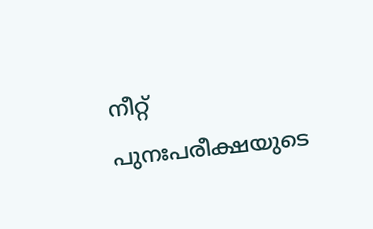നീറ്റ് പുനഃപരീക്ഷയുടെ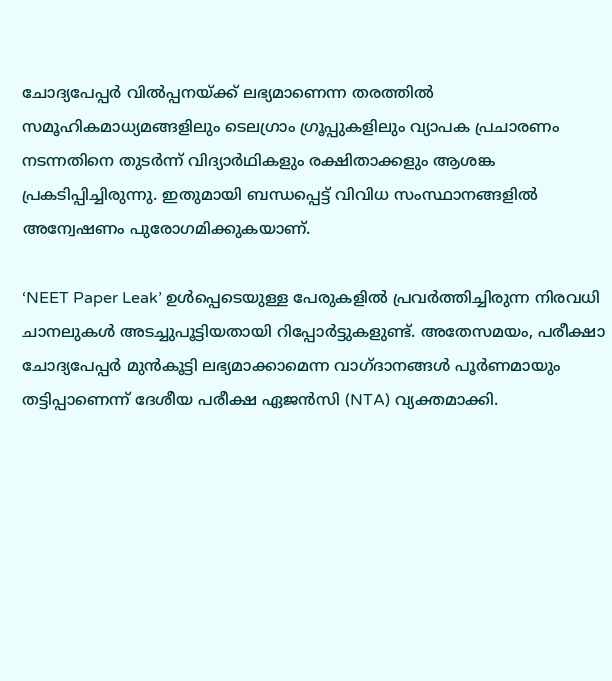ചോദ്യപേപ്പർ വിൽപ്പനയ്ക്ക് ലഭ്യമാണെന്ന തരത്തിൽ സമൂഹികമാധ്യമങ്ങളിലും ടെലഗ്രാം ഗ്രൂപ്പുകളിലും വ്യാപക പ്രചാരണം നടന്നതിനെ തുടർന്ന് വിദ്യാർഥികളും രക്ഷിതാക്കളും ആശങ്ക പ്രകടിപ്പിച്ചിരുന്നു. ഇതുമായി ബന്ധപ്പെട്ട് വിവിധ സംസ്ഥാനങ്ങളിൽ അന്വേഷണം പുരോഗമിക്കുകയാണ്.

‘NEET Paper Leak’ ഉൾപ്പെടെയുള്ള പേരുകളിൽ പ്രവർത്തിച്ചിരുന്ന നിരവധി ചാനലുകൾ അടച്ചുപൂട്ടിയതായി റിപ്പോർട്ടുകളുണ്ട്. അതേസമയം, പരീക്ഷാ ചോദ്യപേപ്പർ മുൻകൂട്ടി ലഭ്യമാക്കാമെന്ന വാഗ്ദാനങ്ങൾ പൂർണമായും തട്ടിപ്പാണെന്ന് ദേശീയ പരീക്ഷ ഏജൻസി (NTA) വ്യക്തമാക്കി.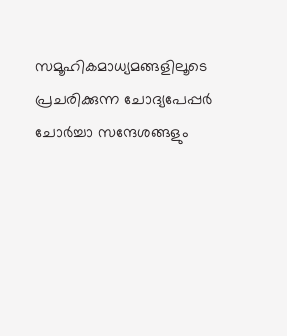സമൂഹികമാധ്യമങ്ങളിലൂടെ പ്രചരിക്കുന്ന ചോദ്യപേപ്പർ ചോർച്ചാ സന്ദേശങ്ങളും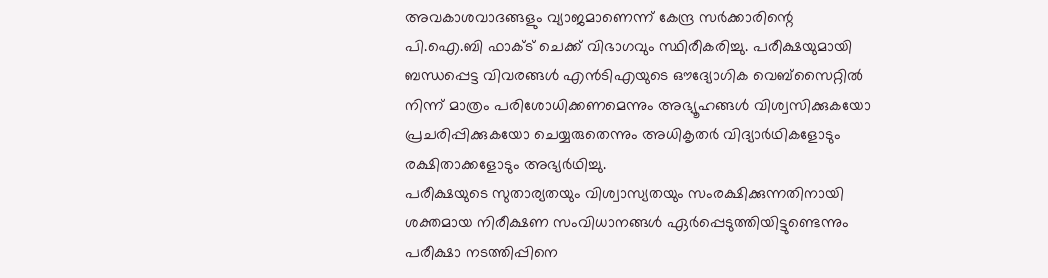അവകാശവാദങ്ങളും വ്യാജമാണെന്ന് കേന്ദ്ര സർക്കാരിന്റെ പി.ഐ.ബി ഫാക്ട് ചെക്ക് വിഭാഗവും സ്ഥിരീകരിച്ചു. പരീക്ഷയുമായി ബന്ധപ്പെട്ട വിവരങ്ങൾ എൻടിഎയുടെ ഔദ്യോഗിക വെബ്സൈറ്റിൽ നിന്ന് മാത്രം പരിശോധിക്കണമെന്നും അഭ്യൂഹങ്ങൾ വിശ്വസിക്കുകയോ പ്രചരിപ്പിക്കുകയോ ചെയ്യരുതെന്നും അധികൃതർ വിദ്യാർഥികളോടും രക്ഷിതാക്കളോടും അഭ്യർഥിച്ചു.
പരീക്ഷയുടെ സുതാര്യതയും വിശ്വാസ്യതയും സംരക്ഷിക്കുന്നതിനായി ശക്തമായ നിരീക്ഷണ സംവിധാനങ്ങൾ ഏർപ്പെടുത്തിയിട്ടുണ്ടെന്നും പരീക്ഷാ നടത്തിപ്പിനെ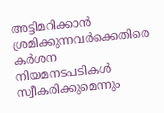അട്ടിമറിക്കാൻ ശ്രമിക്കുന്നവർക്കെതിരെ കർശന നിയമനടപടികൾ സ്വീകരിക്കുമെന്നും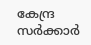കേന്ദ്ര സർക്കാർ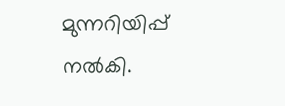മുന്നറിയിപ്പ് നൽകി.